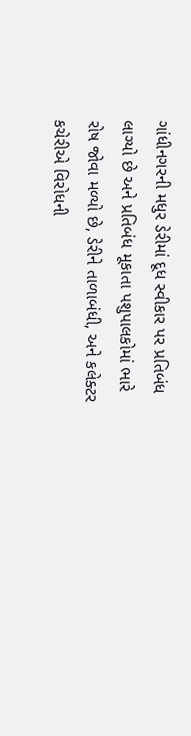ગાંધીનગરની મધુર ડેરીમાં દૂધ સ્વીકાર પર પ્રતિબંધ લાગ્યો છે અને પ્રતિબંધ મૂકાતા પશુપાલકોમાં ભારે રોષ જોવા મળ્યો છે, ડેરીને તાળાબંધી, અને કલેક્ટર કચેરીએ વિરોધની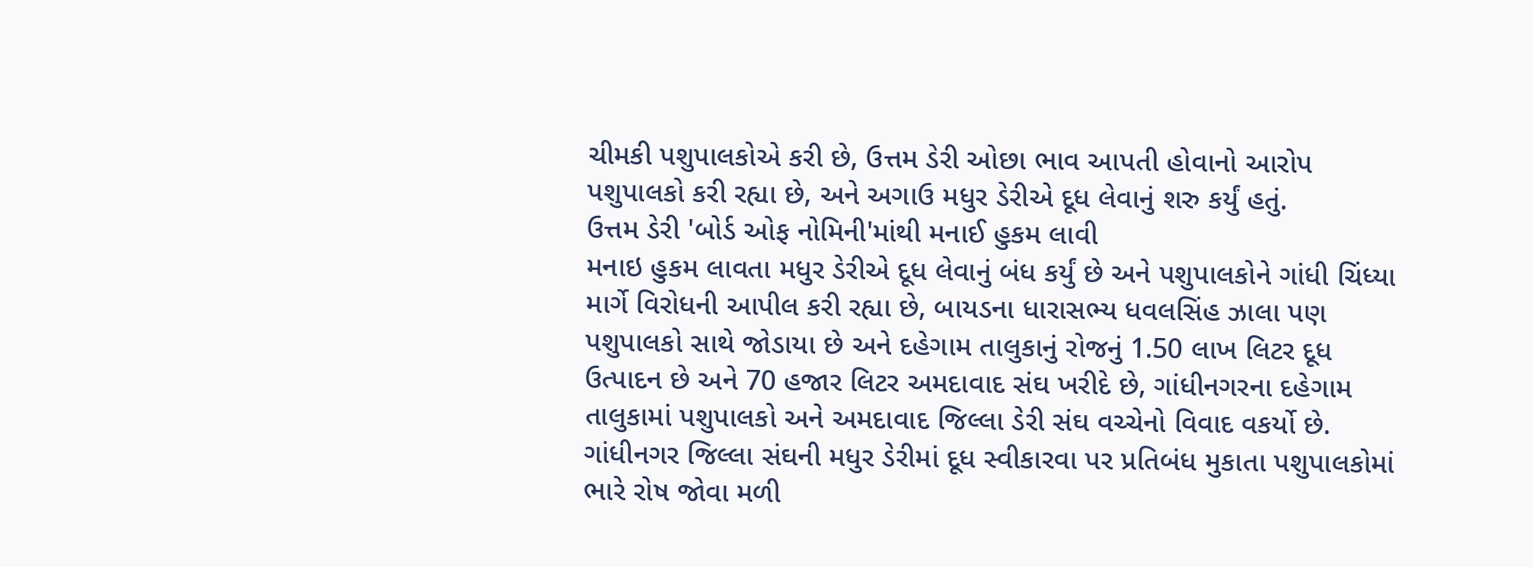ચીમકી પશુપાલકોએ કરી છે, ઉત્તમ ડેરી ઓછા ભાવ આપતી હોવાનો આરોપ પશુપાલકો કરી રહ્યા છે, અને અગાઉ મધુર ડેરીએ દૂધ લેવાનું શરુ કર્યું હતું.
ઉત્તમ ડેરી 'બોર્ડ ઓફ નોમિની'માંથી મનાઈ હુકમ લાવી
મનાઇ હુકમ લાવતા મધુર ડેરીએ દૂધ લેવાનું બંધ કર્યું છે અને પશુપાલકોને ગાંધી ચિંધ્યા માર્ગે વિરોધની આપીલ કરી રહ્યા છે, બાયડના ધારાસભ્ય ધવલસિંહ ઝાલા પણ પશુપાલકો સાથે જોડાયા છે અને દહેગામ તાલુકાનું રોજનું 1.50 લાખ લિટર દૂધ ઉત્પાદન છે અને 70 હજાર લિટર અમદાવાદ સંઘ ખરીદે છે, ગાંધીનગરના દહેગામ તાલુકામાં પશુપાલકો અને અમદાવાદ જિલ્લા ડેરી સંઘ વચ્ચેનો વિવાદ વકર્યો છે. ગાંધીનગર જિલ્લા સંઘની મધુર ડેરીમાં દૂધ સ્વીકારવા પર પ્રતિબંધ મુકાતા પશુપાલકોમાં ભારે રોષ જોવા મળી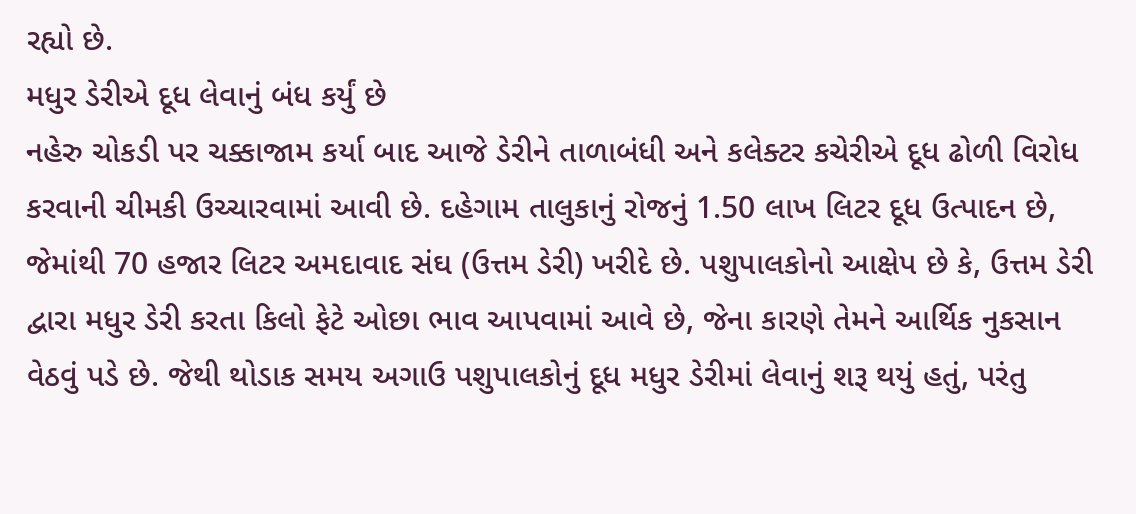રહ્યો છે.
મધુર ડેરીએ દૂધ લેવાનું બંધ કર્યું છે
નહેરુ ચોકડી પર ચક્કાજામ કર્યા બાદ આજે ડેરીને તાળાબંધી અને કલેક્ટર કચેરીએ દૂધ ઢોળી વિરોધ કરવાની ચીમકી ઉચ્ચારવામાં આવી છે. દહેગામ તાલુકાનું રોજનું 1.50 લાખ લિટર દૂધ ઉત્પાદન છે, જેમાંથી 70 હજાર લિટર અમદાવાદ સંઘ (ઉત્તમ ડેરી) ખરીદે છે. પશુપાલકોનો આક્ષેપ છે કે, ઉત્તમ ડેરી દ્વારા મધુર ડેરી કરતા કિલો ફેટે ઓછા ભાવ આપવામાં આવે છે, જેના કારણે તેમને આર્થિક નુકસાન વેઠવું પડે છે. જેથી થોડાક સમય અગાઉ પશુપાલકોનું દૂધ મધુર ડેરીમાં લેવાનું શરૂ થયું હતું, પરંતુ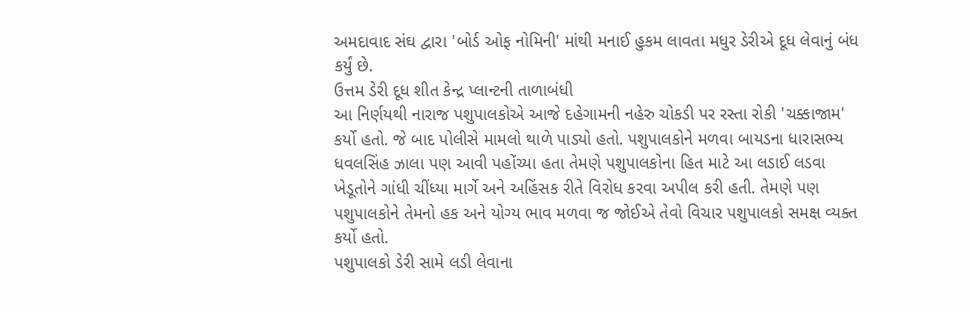અમદાવાદ સંઘ દ્વારા 'બોર્ડ ઓફ નોમિની' માંથી મનાઈ હુકમ લાવતા મધુર ડેરીએ દૂધ લેવાનું બંધ કર્યું છે.
ઉત્તમ ડેરી દૂધ શીત કેન્દ્ર પ્લાન્ટની તાળાબંધી
આ નિર્ણયથી નારાજ પશુપાલકોએ આજે દહેગામની નહેરુ ચોકડી પર રસ્તા રોકી 'ચક્કાજામ' કર્યો હતો. જે બાદ પોલીસે મામલો થાળે પાડ્યો હતો. પશુપાલકોને મળવા બાયડના ધારાસભ્ય ધવલસિંહ ઝાલા પણ આવી પહોંચ્યા હતા તેમણે પશુપાલકોના હિત માટે આ લડાઈ લડવા ખેડૂતોને ગાંધી ચીંધ્યા માર્ગે અને અહિંસક રીતે વિરોધ કરવા અપીલ કરી હતી. તેમણે પણ પશુપાલકોને તેમનો હક અને યોગ્ય ભાવ મળવા જ જોઈએ તેવો વિચાર પશુપાલકો સમક્ષ વ્યક્ત કર્યો હતો.
પશુપાલકો ડેરી સામે લડી લેવાના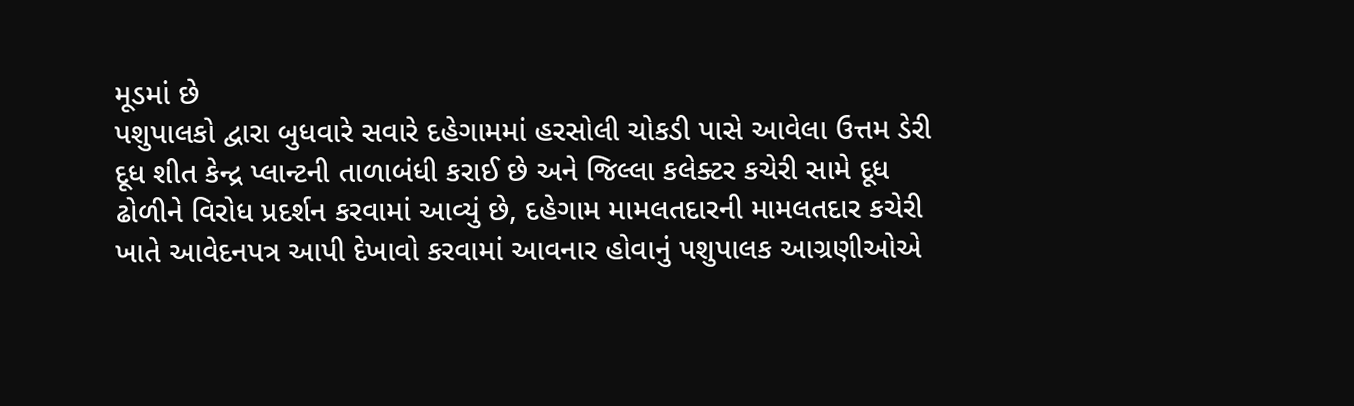મૂડમાં છે
પશુપાલકો દ્વારા બુધવારે સવારે દહેગામમાં હરસોલી ચોકડી પાસે આવેલા ઉત્તમ ડેરી દૂધ શીત કેન્દ્ર પ્લાન્ટની તાળાબંધી કરાઈ છે અને જિલ્લા કલેક્ટર કચેરી સામે દૂધ ઢોળીને વિરોધ પ્રદર્શન કરવામાં આવ્યું છે, દહેગામ મામલતદારની મામલતદાર કચેરી ખાતે આવેદનપત્ર આપી દેખાવો કરવામાં આવનાર હોવાનું પશુપાલક આગ્રણીઓએ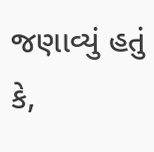જણાવ્યું હતું કે,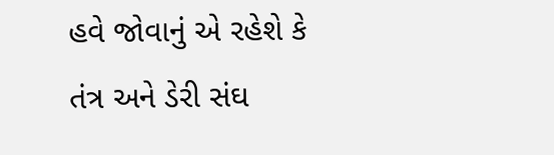હવે જોવાનું એ રહેશે કે તંત્ર અને ડેરી સંઘ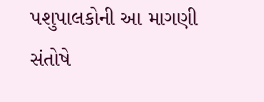પશુપાલકોની આ માગણી સંતોષે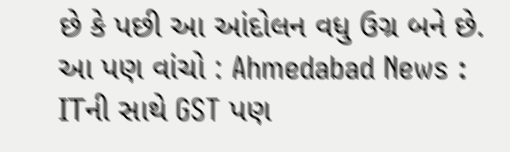છે કે પછી આ આંદોલન વધુ ઉગ્ર બને છે.
આ પણ વાંચો : Ahmedabad News : ITની સાથે GST પણ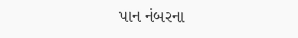પાન નંબરના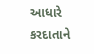આધારે કરદાતાને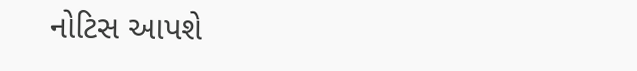નોટિસ આપશે